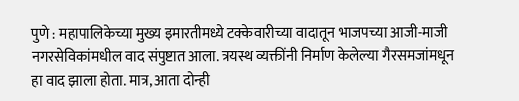पुणे : महापालिकेच्या मुख्य इमारतीमध्ये टक्केवारीच्या वादातून भाजपच्या आजी-माजी नगरसेविकांमधील वाद संपुष्टात आला. त्रयस्थ व्यक्तींनी निर्माण केलेल्या गैरसमजांमधून हा वाद झाला होता. मात्र, आता दोन्ही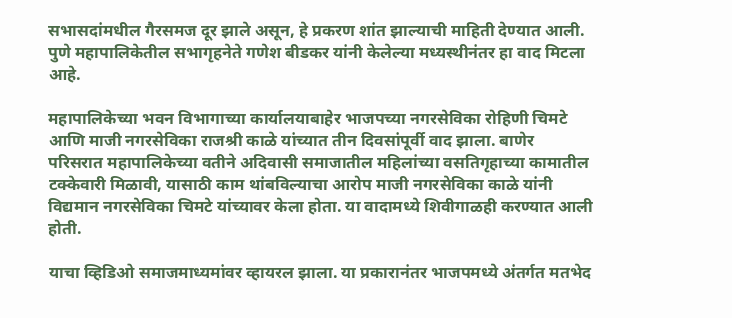सभासदांमधील गैरसमज दूर झाले असून, हे प्रकरण शांत झाल्याची माहिती देण्यात आली. पुणे महापालिकेतील सभागृहनेते गणेश बीडकर यांनी केलेल्या मध्यस्थीनंतर हा वाद मिटला आहे.

महापालिकेच्या भवन विभागाच्या कार्यालयाबाहेर भाजपच्या नगरसेविका रोहिणी चिमटे आणि माजी नगरसेविका राजश्री काळे यांच्यात तीन दिवसांपूर्वी वाद झाला. बाणेर परिसरात महापालिकेच्या वतीने अदिवासी समाजातील महिलांच्या वसतिगृहाच्या कामातील टक्केवारी मिळावी, यासाठी काम थांबविल्याचा आरोप माजी नगरसेविका काळे यांनी विद्यमान नगरसेविका चिमटे यांच्यावर केला होता. या वादामध्ये शिवीगाळही करण्यात आली होती.

याचा व्हिडिओ समाजमाध्यमांवर व्हायरल झाला. या प्रकारानंतर भाजपमध्ये अंतर्गत मतभेद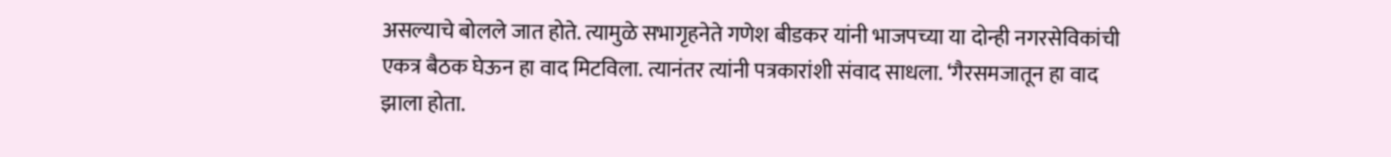असल्याचे बोलले जात होते. त्यामुळे सभागृहनेते गणेश बीडकर यांनी भाजपच्या या दोन्ही नगरसेविकांची एकत्र बैठक घेऊन हा वाद मिटविला. त्यानंतर त्यांनी पत्रकारांशी संवाद साधला. ‘गैरसमजातून हा वाद झाला होता.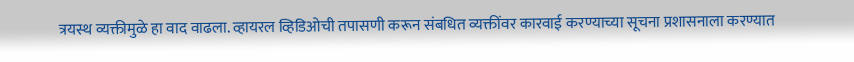त्रयस्थ व्यक्तीमुळे हा वाद वाढला. व्हायरल व्हिडिओची तपासणी करून संबधित व्यक्तींवर कारवाई करण्याच्या सूचना प्रशासनाला करण्यात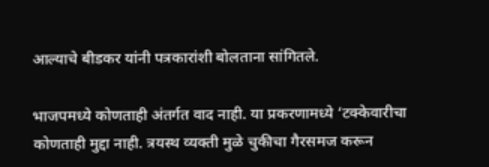आल्याचे बीडकर यांनी पत्रकारांशी बोलताना सांगितले.

भाजपमध्ये कोणताही अंतर्गत वाद नाही. या प्रकरणामध्ये ‘टक्केवारीचा कोणताही मुद्दा नाही. त्रयस्थ व्यक्ती मुळे चुकीचा गैरसमज करून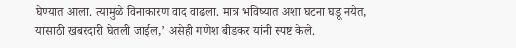घेण्यात आला. त्यामुळे विनाकारण वाद वाढला. मात्र भविष्यात अशा घटना घडू नयेत, यासाठी खबरदारी घेतली जाईल,’ असेही गणेश बीडकर यांनी स्पष्ट केले.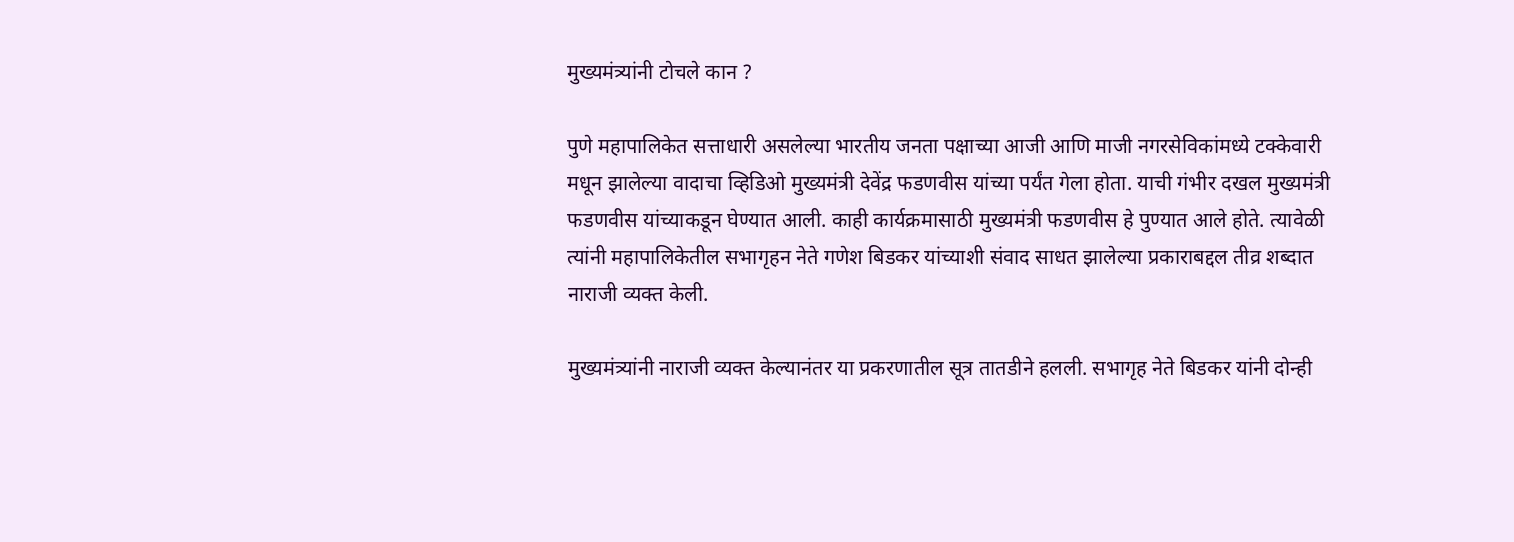मुख्यमंत्र्यांनी टोचले कान ?

पुणे महापालिकेत सत्ताधारी असलेल्या भारतीय जनता पक्षाच्या आजी आणि माजी नगरसेविकांमध्ये टक्केवारी मधून झालेल्या वादाचा व्हिडिओ मुख्यमंत्री देवेंद्र फडणवीस यांच्या पर्यंत गेला होता. याची गंभीर दखल मुख्यमंत्री फडणवीस यांच्याकडून घेण्यात आली. काही कार्यक्रमासाठी मुख्यमंत्री फडणवीस हे पुण्यात आले होते. त्यावेळी त्यांनी महापालिकेतील सभागृहन नेते गणेश बिडकर यांच्याशी संवाद साधत झालेल्या प्रकाराबद्दल तीव्र शब्दात नाराजी व्यक्त केली.

मुख्यमंत्र्यांनी नाराजी व्यक्त केल्यानंतर या प्रकरणातील सूत्र तातडीने हलली. सभागृह नेते बिडकर यांनी दोन्ही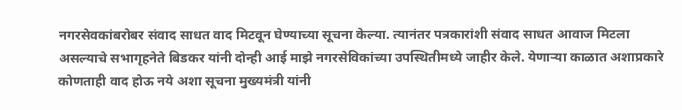नगरसेवकांबरोबर संवाद साधत वाद मिटवून घेण्याच्या सूचना केल्या. त्यानंतर पत्रकारांशी संवाद साधत आवाज मिटला असल्याचे सभागृहनेते बिडकर यांनी दोन्ही आई माझे नगरसेविकांच्या उपस्थितीमध्ये जाहीर केले. येणाऱ्या काळात अशाप्रकारे कोणताही वाद होऊ नये अशा सूचना मुख्यमंत्री यांनी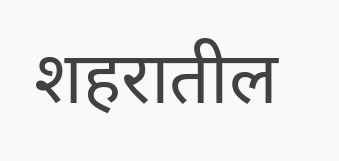शहरातील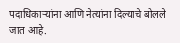पदाधिकाऱ्यांना आणि नेत्यांना दिल्याचे बोलले जात आहे.